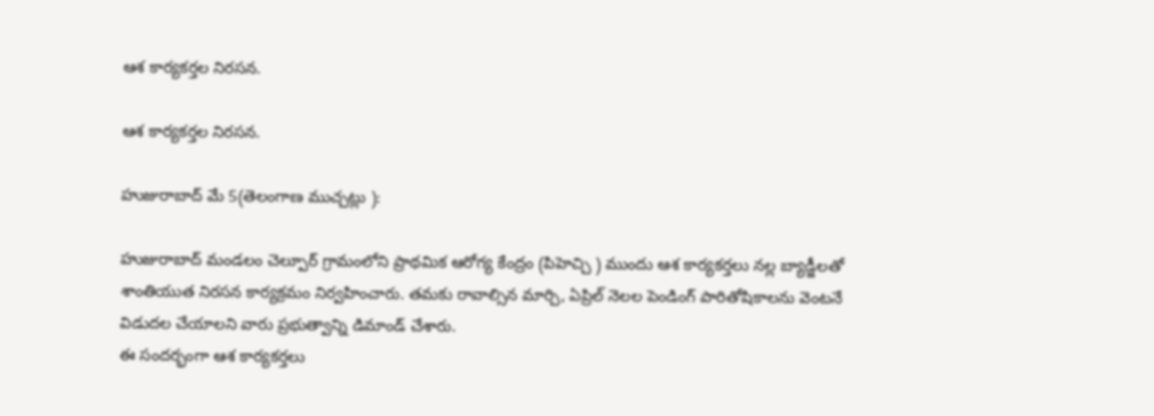ఆశ కార్యకర్తల నిరసన.

ఆశ కార్యకర్తల నిరసన.

హుజురాబాద్ మే 5(తెలంగాణ ముచ్చట్లు ):

హుజురాబాద్ మండలం చెల్పూర్ గ్రామంలోని ప్రాథమిక ఆరోగ్య కేంద్రం (పిహెచ్చి ) ముందు ఆశ కార్యకర్తలు నల్ల బ్యాడ్జీలతో శాంతియుత నిరసన కార్యక్రమం నిర్వహించారు. తమకు రావాల్సిన మార్చి, ఏప్రిల్ నెలల పెండింగ్ పారితోషికాలను వెంటనే విడుదల చేయాలని వారు ప్రభుత్వాన్ని డిమాండ్ చేశారు.
ఈ సందర్భంగా ఆశ కార్యకర్తలు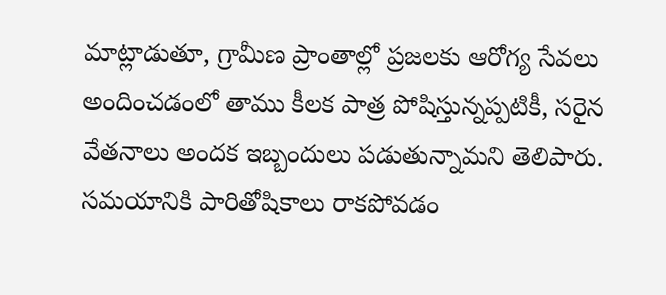మాట్లాడుతూ, గ్రామీణ ప్రాంతాల్లో ప్రజలకు ఆరోగ్య సేవలు అందించడంలో తాము కీలక పాత్ర పోషిస్తున్నప్పటికీ, సరైన వేతనాలు అందక ఇబ్బందులు పడుతున్నామని తెలిపారు. సమయానికి పారితోషికాలు రాకపోవడం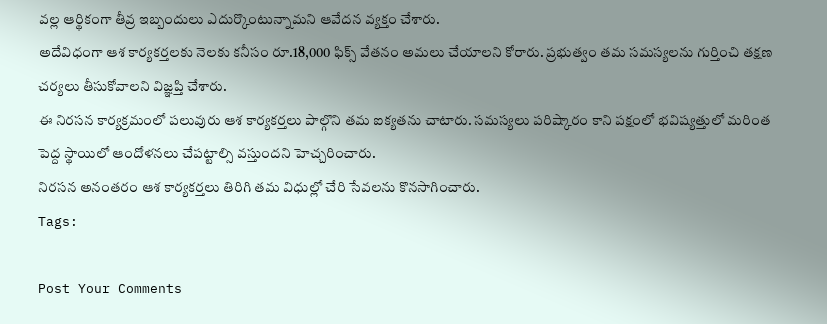వల్ల ఆర్థికంగా తీవ్ర ఇబ్బందులు ఎదుర్కొంటున్నామని ఆవేదన వ్యక్తం చేశారు.
అదేవిధంగా ఆశ కార్యకర్తలకు నెలకు కనీసం రూ.18,000 ఫిక్స్ వేతనం అమలు చేయాలని కోరారు. ప్రభుత్వం తమ సమస్యలను గుర్తించి తక్షణ చర్యలు తీసుకోవాలని విజ్ఞప్తి చేశారు.
ఈ నిరసన కార్యక్రమంలో పలువురు ఆశ కార్యకర్తలు పాల్గొని తమ ఐక్యతను చాటారు. సమస్యలు పరిష్కారం కాని పక్షంలో భవిష్యత్తులో మరింత పెద్ద స్థాయిలో ఆందోళనలు చేపట్టాల్సి వస్తుందని హెచ్చరించారు.
నిరసన అనంతరం ఆశ కార్యకర్తలు తిరిగి తమ విధుల్లో చేరి సేవలను కొనసాగించారు.
Tags:

Post Your Comments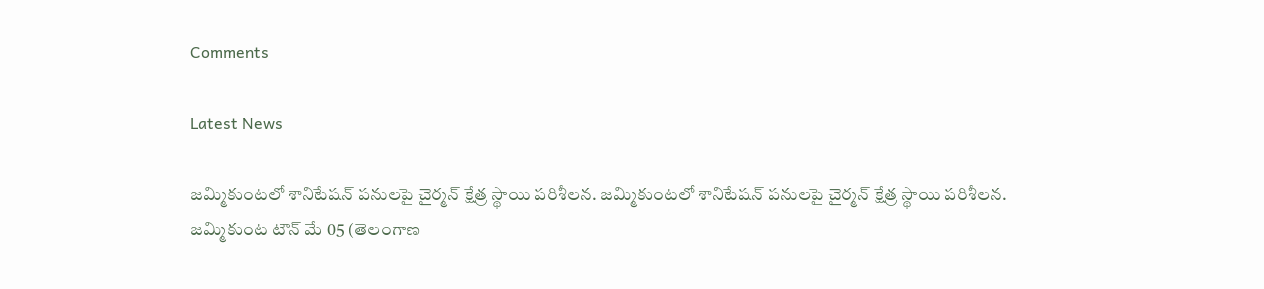Comments

Latest News

జమ్మికుంటలో శానిటేషన్ పనులపై చైర్మన్ క్షేత్ర స్థాయి పరిశీలన. జమ్మికుంటలో శానిటేషన్ పనులపై చైర్మన్ క్షేత్ర స్థాయి పరిశీలన.
జమ్మికుంట టౌన్ మే 05 (తెలంగాణ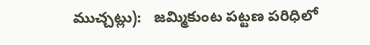ముచ్చట్లు):   జమ్మికుంట పట్టణ పరిధిలో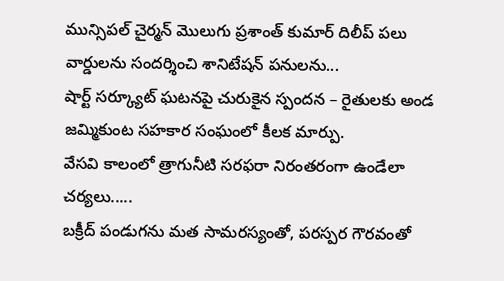మున్సిపల్ చైర్మన్ మొలుగు ప్రశాంత్ కుమార్ దిలీప్ పలు వార్డులను సందర్శించి శానిటేషన్ పనులను...
షార్ట్ సర్క్యూట్ ఘటనపై చురుకైన స్పందన – రైతులకు అండ
జమ్మికుంట సహకార సంఘంలో కీలక మార్పు.
వేసవి కాలంలో త్రాగునీటి సరఫరా నిరంతరంగా ఉండేలా చర్యలు.....
బక్రీద్ పండుగను మత సామరస్యంతో, పరస్పర గౌరవంతో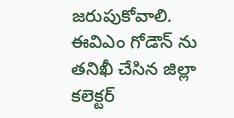జరుపుకోవాలి.
ఈవిఎం గోడౌన్ ను తనిఖీ చేసిన జిల్లా కలెక్టర్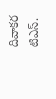దివాకర టిఎస్.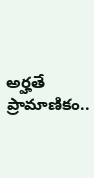అర్హతే ప్రామాణికం..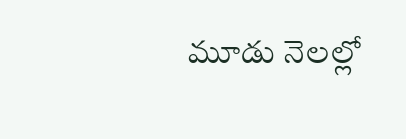మూడు నెలల్లో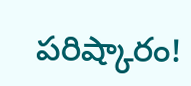పరిష్కారం!